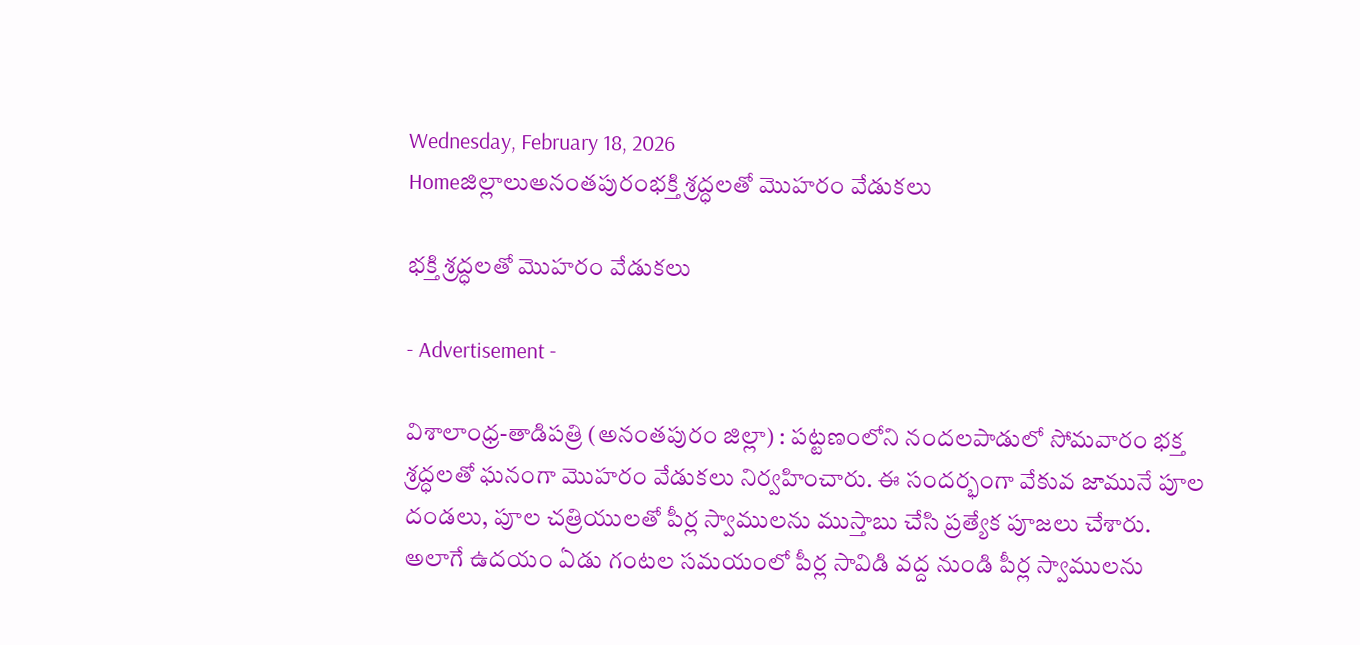Wednesday, February 18, 2026
Homeజిల్లాలుఅనంతపురంభక్తి శ్రద్ధలతో మొహరం వేడుకలు

భక్తి శ్రద్ధలతో మొహరం వేడుకలు

- Advertisement -

విశాలాంధ్ర-తాడిపత్రి (అనంతపురం జిల్లా) : పట్టణంలోని నందలపాడులో సోమవారం భక్త శ్రద్ధలతో ఘనంగా మొహరం వేడుకలు నిర్వహించారు. ఈ సందర్భంగా వేకువ జామునే పూల దండలు, పూల చత్రియులతో పీర్ల స్వాములను ముస్తాబు చేసి ప్రత్యేక పూజలు చేశారు. అలాగే ఉదయం ఏడు గంటల సమయంలో పీర్ల సావిడి వద్ద నుండి పీర్ల స్వాములను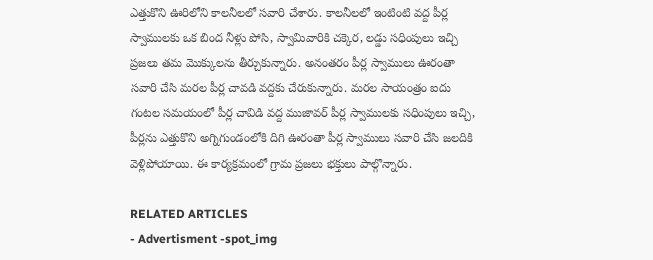ఎత్తుకొని ఊరిలోని కాలనీలలో సవారి చేశారు. కాలనీలలో ఇంటింటి వద్ద పీర్ల స్వాములకు ఒక బింద నీళ్లు పోసి, స్వామివారికి చక్కెర, లడ్డు సధింపులు ఇచ్చి ప్రజలు తమ మొక్కులను తీర్చుకున్నారు. అనంతరం పీర్ల స్వాములు ఊరంతా సవారి చేసి మరల పీర్ల చావడి వద్దకు చేరుకున్నారు. మరల సాయంత్రం ఐదు గంటల సమయంలో పీర్ల చావిడి వద్ద ముజావర్ పీర్ల స్వాములకు సధింపులు ఇచ్చి, పీర్లను ఎత్తుకొని అగ్నిగుండంలోకి దిగి ఊరంతా పీర్ల స్వాములు సవారి చేసి జలదికి వెళ్లిపోయాయి. ఈ కార్యక్రమంలో గ్రామ ప్రజలు భక్తులు పాల్గొన్నారు.

RELATED ARTICLES
- Advertisment -spot_img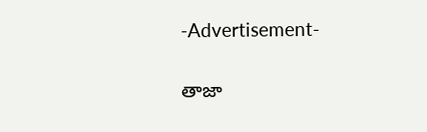-Advertisement-

తాజా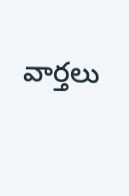వార్తలు